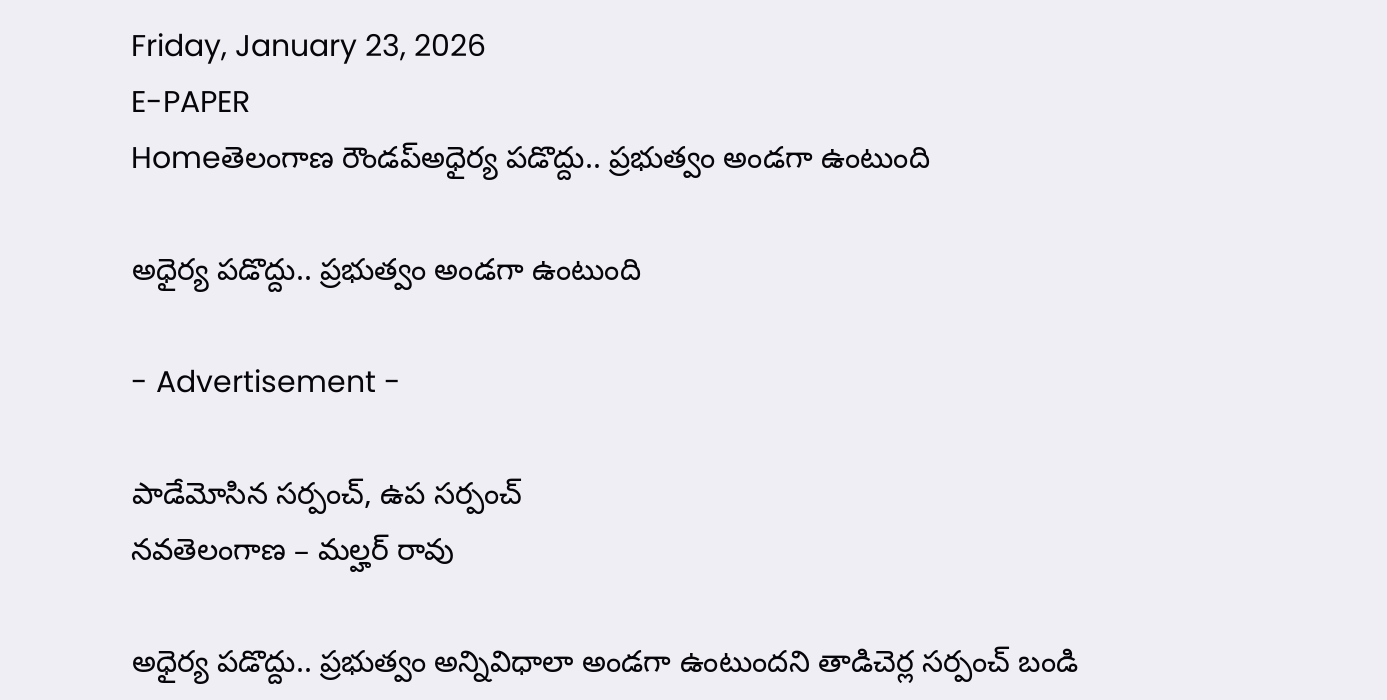Friday, January 23, 2026
E-PAPER
Homeతెలంగాణ రౌండప్అధైర్య పడొద్దు.. ప్రభుత్వం అండగా ఉంటుంది

అధైర్య పడొద్దు.. ప్రభుత్వం అండగా ఉంటుంది

- Advertisement -

పాడేమోసిన సర్పంచ్, ఉప సర్పంచ్
నవతెలంగాణ – మల్హర్ రావు

అధైర్య పడొద్దు.. ప్రభుత్వం అన్నివిధాలా అండగా ఉంటుందని తాడిచెర్ల సర్పంచ్ బండి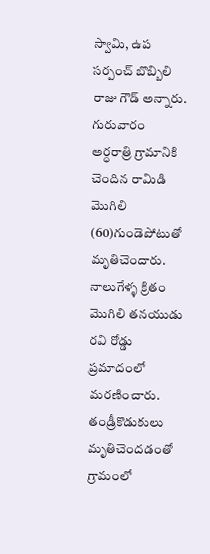స్వామి, ఉప సర్పంచ్ బొబ్బిలి రాజు గౌడ్ అన్నారు. గురువారం అర్ధరాత్రి గ్రామానికి చెందిన రామిడి మొగిలి (60)గుండెపోటుతో మృతిచెందారు. నాలుగేళ్ళ క్రితం మొగిలి తనయుడు రవి రోడ్డు ప్రమాదంలో మరణించారు. తండ్రీకొడుకులు మృతిచెందడంతో గ్రామంలో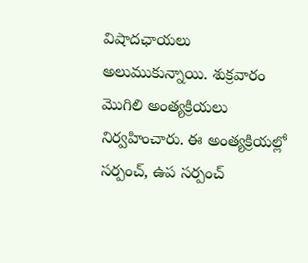విషాదఛాయలు అలుముకున్నాయి. శుక్రవారం మొగిలి అంత్యక్రియలు నిర్వహించారు. ఈ అంత్యక్రియల్లో సర్పంచ్, ఉప సర్పంచ్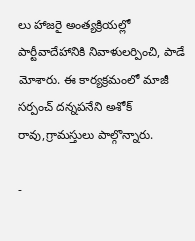లు హాజరై అంత్యక్రియల్లో పార్టీవాదేహానికి నివాళులర్పించి, పాడే మోశారు. ఈ కార్యక్రమంలో మాజీ సర్పంచ్ దన్నపనేని అశోక్ రావు,గ్రామస్తులు పాల్గొన్నారు.

-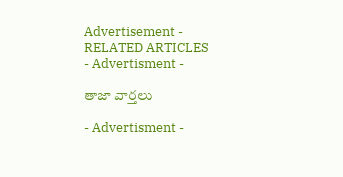Advertisement -
RELATED ARTICLES
- Advertisment -

తాజా వార్తలు

- Advertisment -